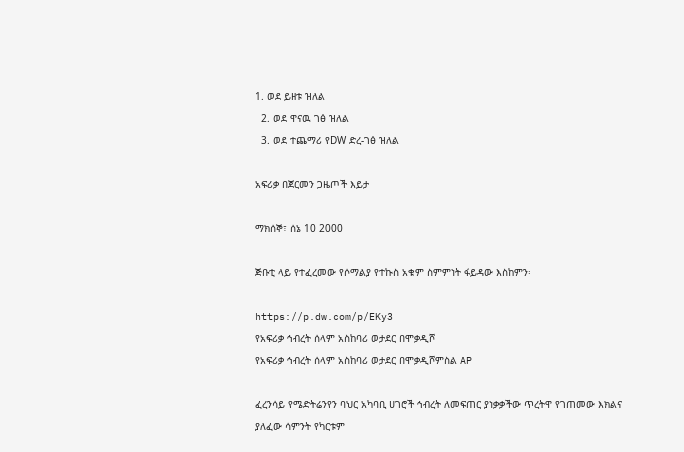1. ወደ ይዘቱ ዝለል
  2. ወደ ዋናዉ ገፅ ዝለል
  3. ወደ ተጨማሪ የDW ድረ-ገፅ ዝለል

አፍሪቃ በጀርመን ጋዜጦች እይታ

ማክሰኞ፣ ሰኔ 10 2000

ጅቡቲ ላይ የተፈረመው የሶማልያ የተኩስ አቁም ስምምነት ፋይዳው እስከምን፡

https://p.dw.com/p/EKy3
የአፍሪቃ ኅብረት ሰላም አስከባሪ ወታደር በሞቃዲሾ
የአፍሪቃ ኅብረት ሰላም አስከባሪ ወታደር በሞቃዲሾምስል AP

ፈረንሳይ የሜድትሬንየን ባህር አካባቢ ሀገሮች ኅብረት ለመፍጠር ያነቃቃችው ጥረትዋ የገጠመው እክልና ያለፈው ሳምንት የካርቱም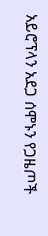አይሮፕላን አደጋ ሰሞኑን የጋዜጦች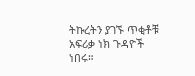ትኩረትን ያገኙ ጥቂቶቹ አፍሪቃ ነክ ጉዳዮች ነበሩ።